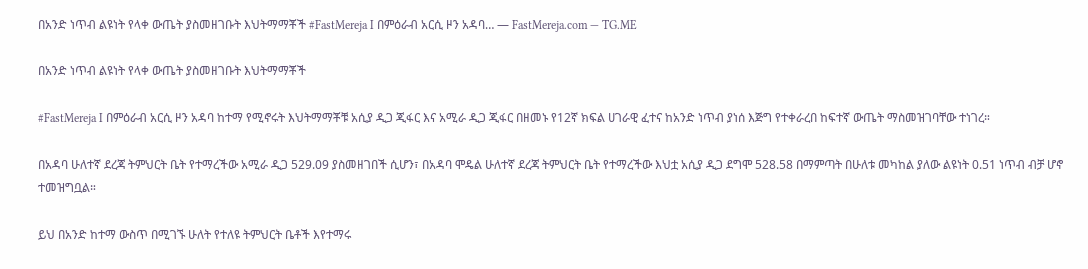በአንድ ነጥብ ልዩነት የላቀ ውጤት ያስመዘገቡት እህትማማቾች #FastMereja I በምዕራብ አርሲ ዞን አዳባ… — FastMereja.com — TG.ME

በአንድ ነጥብ ልዩነት የላቀ ውጤት ያስመዘገቡት እህትማማቾች

#FastMereja I በምዕራብ አርሲ ዞን አዳባ ከተማ የሚኖሩት እህትማማቾቹ አሲያ ዲጋ ጂፋር እና አሚራ ዲጋ ጂፋር በዘመኑ የ12ኛ ክፍል ሀገራዊ ፈተና ከአንድ ነጥብ ያነሰ እጅግ የተቀራረበ ከፍተኛ ውጤት ማስመዝገባቸው ተነገረ።

በአዳባ ሁለተኛ ደረጃ ትምህርት ቤት የተማረችው አሚራ ዲጋ 529.09 ያስመዘገበች ሲሆን፣ በአዳባ ሞዴል ሁለተኛ ደረጃ ትምህርት ቤት የተማረችው እህቷ አሲያ ዲጋ ደግሞ 528.58 በማምጣት በሁለቱ መካከል ያለው ልዩነት 0.51 ነጥብ ብቻ ሆኖ ተመዝግቧል።

ይህ በአንድ ከተማ ውስጥ በሚገኙ ሁለት የተለዩ ትምህርት ቤቶች እየተማሩ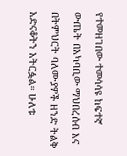የተመዘገበው ተመሳሳዩ ከፍተኛ ውጤት በአካባቢው ማህበረሰብ እና በትምህርት ባለሙያዎች ዘንድ ትልቅ አድናቆትን አትርፏል። ሁለቱ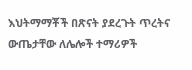እህትማማቾች በጽናት ያደረጉት ጥረትና ውጤታቸው ለሌሎች ተማሪዎች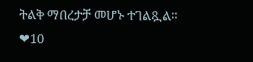ትልቅ ማበረታቻ መሆኑ ተገልጿል።
❤10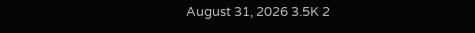August 31, 2026 3.5K 2